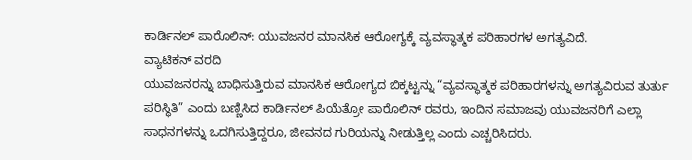ಕಾರ್ಡಿನಲ್ ಪಾರೊಲಿನ್: ಯುವಜನರ ಮಾನಸಿಕ ಆರೋಗ್ಯಕ್ಕೆ ವ್ಯವಸ್ಥಾತ್ಮಕ ಪರಿಹಾರಗಳ ಅಗತ್ಯವಿದೆ.
ವ್ಯಾಟಿಕನ್ ವರದಿ
ಯುವಜನರನ್ನು ಬಾಧಿಸುತ್ತಿರುವ ಮಾನಸಿಕ ಆರೋಗ್ಯದ ಬಿಕ್ಕಟ್ಟನ್ನು “ವ್ಯವಸ್ಥಾತ್ಮಕ ಪರಿಹಾರಗಳನ್ನು ಅಗತ್ಯವಿರುವ ತುರ್ತು ಪರಿಸ್ಥಿತಿ” ಎಂದು ಬಣ್ಣಿಸಿದ ಕಾರ್ಡಿನಲ್ ಪಿಯೆತ್ರೋ ಪಾರೊಲಿನ್ ರವರು, ಇಂದಿನ ಸಮಾಜವು ಯುವಜನರಿಗೆ ಎಲ್ಲಾ ಸಾಧನಗಳನ್ನು ಒದಗಿಸುತ್ತಿದ್ದರೂ, ಜೀವನದ ಗುರಿಯನ್ನು ನೀಡುತ್ತಿಲ್ಲ ಎಂದು ಎಚ್ಚರಿಸಿದರು.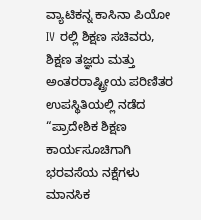ವ್ಯಾಟಿಕನ್ನ ಕಾಸಿನಾ ಪಿಯೋ IV ರಲ್ಲಿ ಶಿಕ್ಷಣ ಸಚಿವರು, ಶಿಕ್ಷಣ ತಜ್ಞರು ಮತ್ತು ಅಂತರರಾಷ್ಟ್ರೀಯ ಪರಿಣಿತರ ಉಪಸ್ಥಿತಿಯಲ್ಲಿ ನಡೆದ “ಪ್ರಾದೇಶಿಕ ಶಿಕ್ಷಣ ಕಾರ್ಯಸೂಚಿಗಾಗಿ ಭರವಸೆಯ ನಕ್ಷೆಗಳು ಮಾನಸಿಕ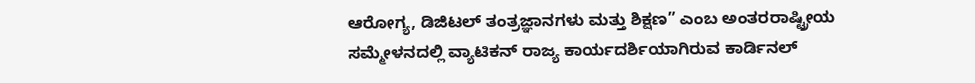ಆರೋಗ್ಯ, ಡಿಜಿಟಲ್ ತಂತ್ರಜ್ಞಾನಗಳು ಮತ್ತು ಶಿಕ್ಷಣ” ಎಂಬ ಅಂತರರಾಷ್ಟ್ರೀಯ ಸಮ್ಮೇಳನದಲ್ಲಿ ವ್ಯಾಟಿಕನ್ ರಾಜ್ಯ ಕಾರ್ಯದರ್ಶಿಯಾಗಿರುವ ಕಾರ್ಡಿನಲ್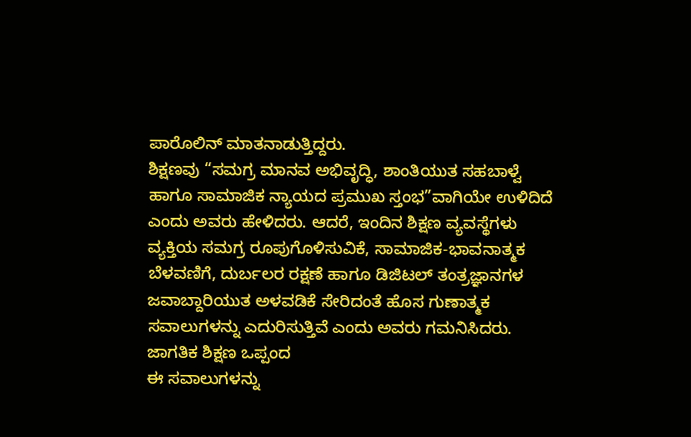ಪಾರೊಲಿನ್ ಮಾತನಾಡುತ್ತಿದ್ದರು.
ಶಿಕ್ಷಣವು “ಸಮಗ್ರ ಮಾನವ ಅಭಿವೃದ್ಧಿ, ಶಾಂತಿಯುತ ಸಹಬಾಳ್ವೆ ಹಾಗೂ ಸಾಮಾಜಿಕ ನ್ಯಾಯದ ಪ್ರಮುಖ ಸ್ತಂಭ”ವಾಗಿಯೇ ಉಳಿದಿದೆ ಎಂದು ಅವರು ಹೇಳಿದರು. ಆದರೆ, ಇಂದಿನ ಶಿಕ್ಷಣ ವ್ಯವಸ್ಥೆಗಳು ವ್ಯಕ್ತಿಯ ಸಮಗ್ರ ರೂಪುಗೊಳಿಸುವಿಕೆ, ಸಾಮಾಜಿಕ-ಭಾವನಾತ್ಮಕ ಬೆಳವಣಿಗೆ, ದುರ್ಬಲರ ರಕ್ಷಣೆ ಹಾಗೂ ಡಿಜಿಟಲ್ ತಂತ್ರಜ್ಞಾನಗಳ ಜವಾಬ್ದಾರಿಯುತ ಅಳವಡಿಕೆ ಸೇರಿದಂತೆ ಹೊಸ ಗುಣಾತ್ಮಕ ಸವಾಲುಗಳನ್ನು ಎದುರಿಸುತ್ತಿವೆ ಎಂದು ಅವರು ಗಮನಿಸಿದರು.
ಜಾಗತಿಕ ಶಿಕ್ಷಣ ಒಪ್ಪಂದ
ಈ ಸವಾಲುಗಳನ್ನು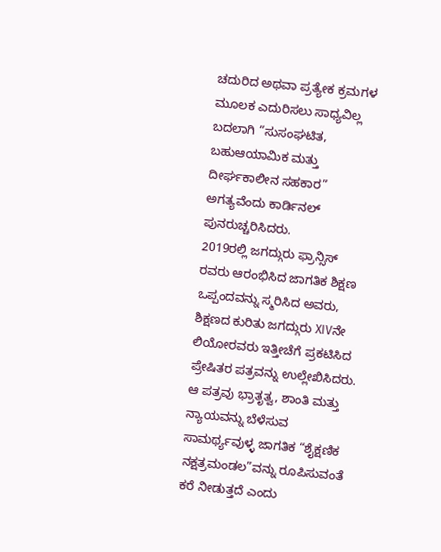ಚದುರಿದ ಅಥವಾ ಪ್ರತ್ಯೇಕ ಕ್ರಮಗಳ ಮೂಲಕ ಎದುರಿಸಲು ಸಾಧ್ಯವಿಲ್ಲ ಬದಲಾಗಿ “ಸುಸಂಘಟಿತ, ಬಹುಆಯಾಮಿಕ ಮತ್ತು ದೀರ್ಘಕಾಲೀನ ಸಹಕಾರ” ಅಗತ್ಯವೆಂದು ಕಾರ್ಡಿನಲ್ ಪುನರುಚ್ಚರಿಸಿದರು.
2019ರಲ್ಲಿ ಜಗದ್ಗುರು ಫ್ರಾನ್ಸಿಸ್ ರವರು ಆರಂಭಿಸಿದ ಜಾಗತಿಕ ಶಿಕ್ಷಣ ಒಪ್ಪಂದವನ್ನು ಸ್ಮರಿಸಿದ ಅವರು, ಶಿಕ್ಷಣದ ಕುರಿತು ಜಗದ್ಗುರು XIVನೇ ಲಿಯೋರವರು ಇತ್ತೀಚೆಗೆ ಪ್ರಕಟಿಸಿದ ಪ್ರೇಷಿತರ ಪತ್ರವನ್ನು ಉಲ್ಲೇಖಿಸಿದರು. ಆ ಪತ್ರವು ಭ್ರಾತೃತ್ವ, ಶಾಂತಿ ಮತ್ತು ನ್ಯಾಯವನ್ನು ಬೆಳೆಸುವ ಸಾಮರ್ಥ್ಯವುಳ್ಳ ಜಾಗತಿಕ “ಶೈಕ್ಷಣಿಕ ನಕ್ಷತ್ರಮಂಡಲ”ವನ್ನು ರೂಪಿಸುವಂತೆ ಕರೆ ನೀಡುತ್ತದೆ ಎಂದು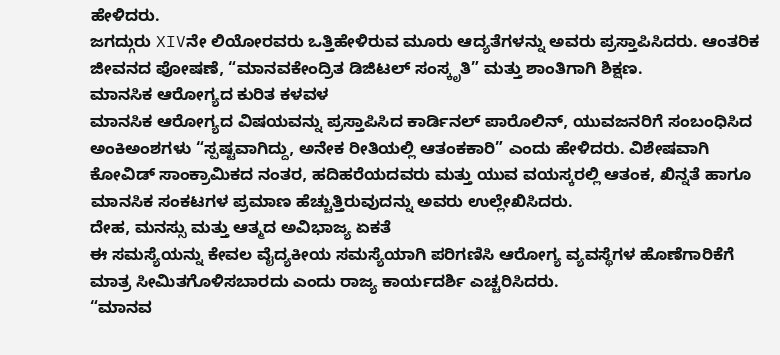ಹೇಳಿದರು.
ಜಗದ್ಗುರು XIVನೇ ಲಿಯೋರವರು ಒತ್ತಿಹೇಳಿರುವ ಮೂರು ಆದ್ಯತೆಗಳನ್ನು ಅವರು ಪ್ರಸ್ತಾಪಿಸಿದರು. ಆಂತರಿಕ ಜೀವನದ ಪೋಷಣೆ, “ಮಾನವಕೇಂದ್ರಿತ ಡಿಜಿಟಲ್ ಸಂಸ್ಕೃತಿ” ಮತ್ತು ಶಾಂತಿಗಾಗಿ ಶಿಕ್ಷಣ.
ಮಾನಸಿಕ ಆರೋಗ್ಯದ ಕುರಿತ ಕಳವಳ
ಮಾನಸಿಕ ಆರೋಗ್ಯದ ವಿಷಯವನ್ನು ಪ್ರಸ್ತಾಪಿಸಿದ ಕಾರ್ಡಿನಲ್ ಪಾರೊಲಿನ್, ಯುವಜನರಿಗೆ ಸಂಬಂಧಿಸಿದ ಅಂಕಿಅಂಶಗಳು “ಸ್ಪಷ್ಟವಾಗಿದ್ದು, ಅನೇಕ ರೀತಿಯಲ್ಲಿ ಆತಂಕಕಾರಿ” ಎಂದು ಹೇಳಿದರು. ವಿಶೇಷವಾಗಿ ಕೋವಿಡ್ ಸಾಂಕ್ರಾಮಿಕದ ನಂತರ, ಹದಿಹರೆಯದವರು ಮತ್ತು ಯುವ ವಯಸ್ಕರಲ್ಲಿ ಆತಂಕ, ಖಿನ್ನತೆ ಹಾಗೂ ಮಾನಸಿಕ ಸಂಕಟಗಳ ಪ್ರಮಾಣ ಹೆಚ್ಚುತ್ತಿರುವುದನ್ನು ಅವರು ಉಲ್ಲೇಖಿಸಿದರು.
ದೇಹ, ಮನಸ್ಸು ಮತ್ತು ಆತ್ಮದ ಅವಿಭಾಜ್ಯ ಏಕತೆ
ಈ ಸಮಸ್ಯೆಯನ್ನು ಕೇವಲ ವೈದ್ಯಕೀಯ ಸಮಸ್ಯೆಯಾಗಿ ಪರಿಗಣಿಸಿ ಆರೋಗ್ಯ ವ್ಯವಸ್ಥೆಗಳ ಹೊಣೆಗಾರಿಕೆಗೆ ಮಾತ್ರ ಸೀಮಿತಗೊಳಿಸಬಾರದು ಎಂದು ರಾಜ್ಯ ಕಾರ್ಯದರ್ಶಿ ಎಚ್ಚರಿಸಿದರು.
“ಮಾನವ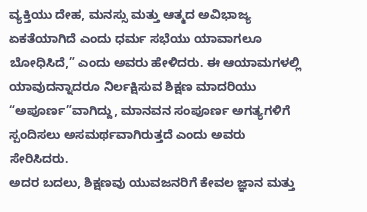ವ್ಯಕ್ತಿಯು ದೇಹ, ಮನಸ್ಸು ಮತ್ತು ಆತ್ಮದ ಅವಿಭಾಜ್ಯ ಏಕತೆಯಾಗಿದೆ ಎಂದು ಧರ್ಮ ಸಭೆಯು ಯಾವಾಗಲೂ ಬೋಧಿಸಿದೆ,” ಎಂದು ಅವರು ಹೇಳಿದರು. ಈ ಆಯಾಮಗಳಲ್ಲಿ ಯಾವುದನ್ನಾದರೂ ನಿರ್ಲಕ್ಷಿಸುವ ಶಿಕ್ಷಣ ಮಾದರಿಯು “ಅಪೂರ್ಣ”ವಾಗಿದ್ದು, ಮಾನವನ ಸಂಪೂರ್ಣ ಅಗತ್ಯಗಳಿಗೆ ಸ್ಪಂದಿಸಲು ಅಸಮರ್ಥವಾಗಿರುತ್ತದೆ ಎಂದು ಅವರು ಸೇರಿಸಿದರು.
ಅದರ ಬದಲು, ಶಿಕ್ಷಣವು ಯುವಜನರಿಗೆ ಕೇವಲ ಜ್ಞಾನ ಮತ್ತು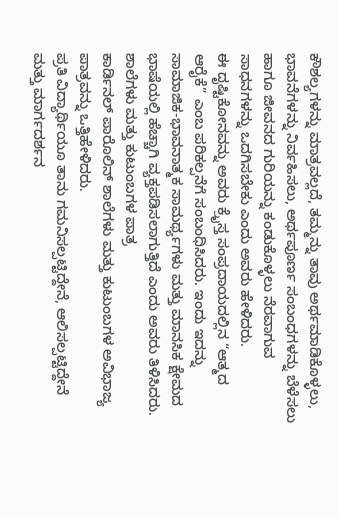ಕೌಶಲ್ಯಗಳನ್ನು ಮಾತ್ರವಲ್ಲದೆ, ತಮ್ಮನ್ನು ತಾವು ಅರ್ಥಮಾಡಿಕೊಳ್ಳಲು, ಭಾವನೆಗಳನ್ನು ನಿರ್ವಹಿಸಲು, ಅರ್ಥಪೂರ್ಣ ಸಂಬಂಧಗಳನ್ನು ಬೆಳೆಸಲು ಹಾಗೂ ಜೀವನದ ಗುರಿಯನ್ನು ಕಂಡುಕೊಳ್ಳಲು ನೆರವಾಗುವ ಸಾಧನಗಳನ್ನು ಒದಗಿಸಬೇಕು ಎಂದು ಅವರು ಹೇಳಿದರು.
ಈ ದೃಷ್ಟಿಕೋನವನ್ನು ಅವರು ಕ್ರೈಸ್ತ ಸಂಪ್ರದಾಯದಲ್ಲಿನ “ಆತ್ಮದ ಆರೈಕೆ” ಎಂಬ ಪರಿಕಲ್ಪನೆಗೆ ಸಂಬಂಧಿಸಿದರು. ಇಂದು ಇದನ್ನು ಸಾಮಾಜಿಕ-ಭಾವನಾತ್ಮಕ ಸಾಮರ್ಥ್ಯಗಳು ಮತ್ತು ಮಾನಸಿಕ ಕ್ಷೇಮದ ಭಾಷೆಯಲ್ಲಿ ಹೆಚ್ಚಾಗಿ ವ್ಯಕ್ತಪಡಿಸಲಾಗುತ್ತಿದೆ ಎಂದು ಅವರು ತಿಳಿಸಿದರು.
ಶಾಲೆಗಳು ಮತ್ತು ಕುಟುಂಬಗಳ ಪಾತ್ರ
ಕಾರ್ಡಿನಲ್ ಪಾರೊಲಿನ್ ಶಾಲೆಗಳು ಮತ್ತು ಕುಟುಂಬಗಳ ಅವಿಭಾಜ್ಯ ಪಾತ್ರವನ್ನು ಒತ್ತಿಹೇಳಿದರು.
ಪ್ರತಿ ವಿದ್ಯಾರ್ಥಿಯೂ ತಾನು ಗಮನಿಸಲ್ಪಟ್ಟಿದ್ದೇನೆ, ಆಲಿಸಲ್ಪಟ್ಟಿದ್ದೇನೆ ಮತ್ತು ಮಾರ್ಗದರ್ಶನ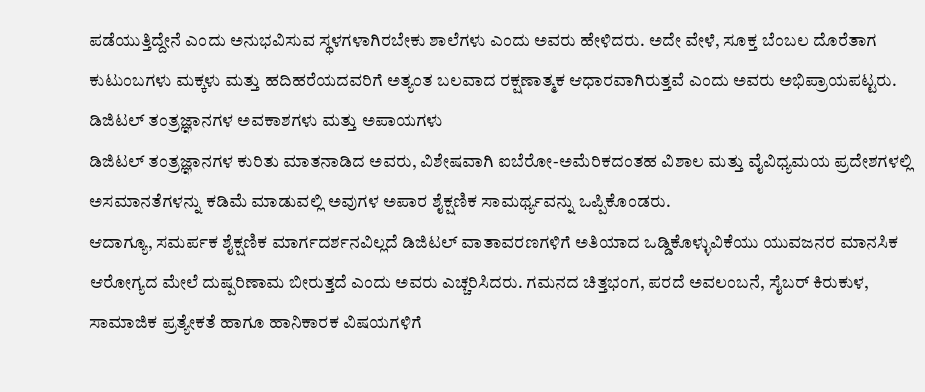ಪಡೆಯುತ್ತಿದ್ದೇನೆ ಎಂದು ಅನುಭವಿಸುವ ಸ್ಥಳಗಳಾಗಿರಬೇಕು ಶಾಲೆಗಳು ಎಂದು ಅವರು ಹೇಳಿದರು. ಅದೇ ವೇಳೆ, ಸೂಕ್ತ ಬೆಂಬಲ ದೊರೆತಾಗ ಕುಟುಂಬಗಳು ಮಕ್ಕಳು ಮತ್ತು ಹದಿಹರೆಯದವರಿಗೆ ಅತ್ಯಂತ ಬಲವಾದ ರಕ್ಷಣಾತ್ಮಕ ಆಧಾರವಾಗಿರುತ್ತವೆ ಎಂದು ಅವರು ಅಭಿಪ್ರಾಯಪಟ್ಟರು.
ಡಿಜಿಟಲ್ ತಂತ್ರಜ್ಞಾನಗಳ ಅವಕಾಶಗಳು ಮತ್ತು ಅಪಾಯಗಳು
ಡಿಜಿಟಲ್ ತಂತ್ರಜ್ಞಾನಗಳ ಕುರಿತು ಮಾತನಾಡಿದ ಅವರು, ವಿಶೇಷವಾಗಿ ಐಬೆರೋ-ಅಮೆರಿಕದಂತಹ ವಿಶಾಲ ಮತ್ತು ವೈವಿಧ್ಯಮಯ ಪ್ರದೇಶಗಳಲ್ಲಿ ಅಸಮಾನತೆಗಳನ್ನು ಕಡಿಮೆ ಮಾಡುವಲ್ಲಿ ಅವುಗಳ ಅಪಾರ ಶೈಕ್ಷಣಿಕ ಸಾಮರ್ಥ್ಯವನ್ನು ಒಪ್ಪಿಕೊಂಡರು.
ಆದಾಗ್ಯೂ, ಸಮರ್ಪಕ ಶೈಕ್ಷಣಿಕ ಮಾರ್ಗದರ್ಶನವಿಲ್ಲದೆ ಡಿಜಿಟಲ್ ವಾತಾವರಣಗಳಿಗೆ ಅತಿಯಾದ ಒಡ್ಡಿಕೊಳ್ಳುವಿಕೆಯು ಯುವಜನರ ಮಾನಸಿಕ ಆರೋಗ್ಯದ ಮೇಲೆ ದುಷ್ಪರಿಣಾಮ ಬೀರುತ್ತದೆ ಎಂದು ಅವರು ಎಚ್ಚರಿಸಿದರು. ಗಮನದ ಚಿತ್ತಭಂಗ, ಪರದೆ ಅವಲಂಬನೆ, ಸೈಬರ್ ಕಿರುಕುಳ, ಸಾಮಾಜಿಕ ಪ್ರತ್ಯೇಕತೆ ಹಾಗೂ ಹಾನಿಕಾರಕ ವಿಷಯಗಳಿಗೆ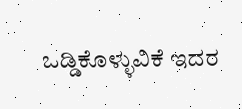ಒಡ್ಡಿಕೊಳ್ಳುವಿಕೆ ಇದರ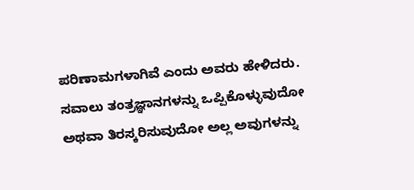ಪರಿಣಾಮಗಳಾಗಿವೆ ಎಂದು ಅವರು ಹೇಳಿದರು.
ಸವಾಲು ತಂತ್ರಜ್ಞಾನಗಳನ್ನು ಒಪ್ಪಿಕೊಳ್ಳುವುದೋ ಅಥವಾ ತಿರಸ್ಕರಿಸುವುದೋ ಅಲ್ಲ ಅವುಗಳನ್ನು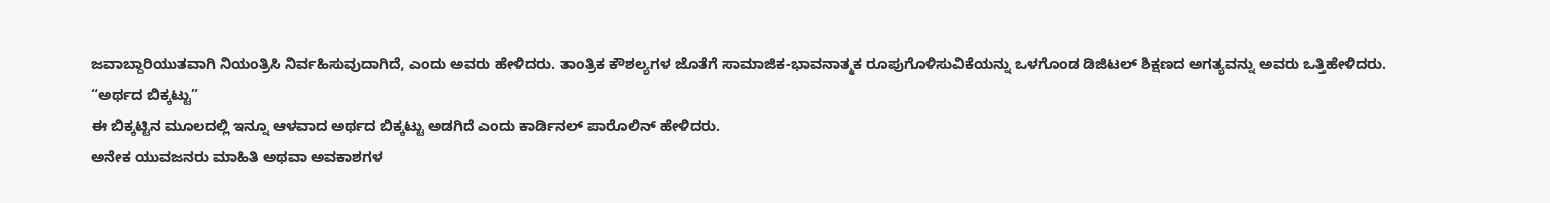ಜವಾಬ್ದಾರಿಯುತವಾಗಿ ನಿಯಂತ್ರಿಸಿ ನಿರ್ವಹಿಸುವುದಾಗಿದೆ, ಎಂದು ಅವರು ಹೇಳಿದರು. ತಾಂತ್ರಿಕ ಕೌಶಲ್ಯಗಳ ಜೊತೆಗೆ ಸಾಮಾಜಿಕ-ಭಾವನಾತ್ಮಕ ರೂಪುಗೊಳಿಸುವಿಕೆಯನ್ನು ಒಳಗೊಂಡ ಡಿಜಿಟಲ್ ಶಿಕ್ಷಣದ ಅಗತ್ಯವನ್ನು ಅವರು ಒತ್ತಿಹೇಳಿದರು.
“ಅರ್ಥದ ಬಿಕ್ಕಟ್ಟು”
ಈ ಬಿಕ್ಕಟ್ಟಿನ ಮೂಲದಲ್ಲಿ ಇನ್ನೂ ಆಳವಾದ ಅರ್ಥದ ಬಿಕ್ಕಟ್ಟು ಅಡಗಿದೆ ಎಂದು ಕಾರ್ಡಿನಲ್ ಪಾರೊಲಿನ್ ಹೇಳಿದರು.
ಅನೇಕ ಯುವಜನರು ಮಾಹಿತಿ ಅಥವಾ ಅವಕಾಶಗಳ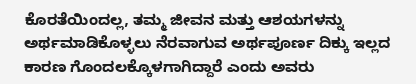ಕೊರತೆಯಿಂದಲ್ಲ, ತಮ್ಮ ಜೀವನ ಮತ್ತು ಆಶಯಗಳನ್ನು ಅರ್ಥಮಾಡಿಕೊಳ್ಳಲು ನೆರವಾಗುವ ಅರ್ಥಪೂರ್ಣ ದಿಕ್ಕು ಇಲ್ಲದ ಕಾರಣ ಗೊಂದಲಕ್ಕೊಳಗಾಗಿದ್ದಾರೆ ಎಂದು ಅವರು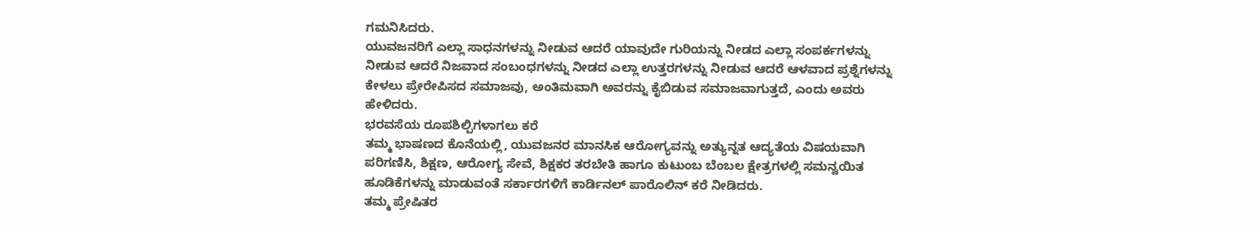ಗಮನಿಸಿದರು.
ಯುವಜನರಿಗೆ ಎಲ್ಲಾ ಸಾಧನಗಳನ್ನು ನೀಡುವ ಆದರೆ ಯಾವುದೇ ಗುರಿಯನ್ನು ನೀಡದ ಎಲ್ಲಾ ಸಂಪರ್ಕಗಳನ್ನು ನೀಡುವ ಆದರೆ ನಿಜವಾದ ಸಂಬಂಧಗಳನ್ನು ನೀಡದ ಎಲ್ಲಾ ಉತ್ತರಗಳನ್ನು ನೀಡುವ ಆದರೆ ಆಳವಾದ ಪ್ರಶ್ನೆಗಳನ್ನು ಕೇಳಲು ಪ್ರೇರೇಪಿಸದ ಸಮಾಜವು, ಅಂತಿಮವಾಗಿ ಅವರನ್ನು ಕೈಬಿಡುವ ಸಮಾಜವಾಗುತ್ತದೆ, ಎಂದು ಅವರು ಹೇಳಿದರು.
ಭರವಸೆಯ ರೂಪಶಿಲ್ಪಿಗಳಾಗಲು ಕರೆ
ತಮ್ಮ ಭಾಷಣದ ಕೊನೆಯಲ್ಲಿ, ಯುವಜನರ ಮಾನಸಿಕ ಆರೋಗ್ಯವನ್ನು ಅತ್ಯುನ್ನತ ಆದ್ಯತೆಯ ವಿಷಯವಾಗಿ ಪರಿಗಣಿಸಿ, ಶಿಕ್ಷಣ, ಆರೋಗ್ಯ ಸೇವೆ, ಶಿಕ್ಷಕರ ತರಬೇತಿ ಹಾಗೂ ಕುಟುಂಬ ಬೆಂಬಲ ಕ್ಷೇತ್ರಗಳಲ್ಲಿ ಸಮನ್ವಯಿತ ಹೂಡಿಕೆಗಳನ್ನು ಮಾಡುವಂತೆ ಸರ್ಕಾರಗಳಿಗೆ ಕಾರ್ಡಿನಲ್ ಪಾರೊಲಿನ್ ಕರೆ ನೀಡಿದರು.
ತಮ್ಮ ಪ್ರೇಷಿತರ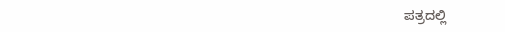ಪತ್ರದಲ್ಲಿ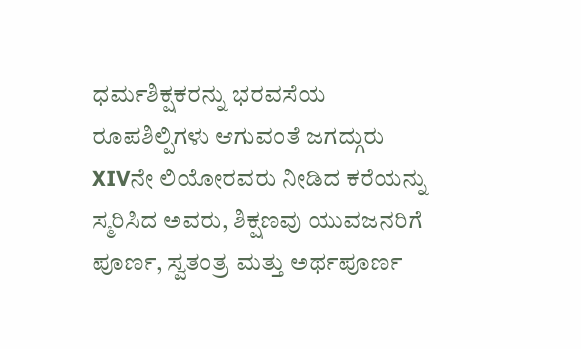ಧರ್ಮಶಿಕ್ಷಕರನ್ನು ಭರವಸೆಯ ರೂಪಶಿಲ್ಪಿಗಳು ಆಗುವಂತೆ ಜಗದ್ಗುರು XIVನೇ ಲಿಯೋರವರು ನೀಡಿದ ಕರೆಯನ್ನು ಸ್ಮರಿಸಿದ ಅವರು, ಶಿಕ್ಷಣವು ಯುವಜನರಿಗೆ ಪೂರ್ಣ, ಸ್ವತಂತ್ರ ಮತ್ತು ಅರ್ಥಪೂರ್ಣ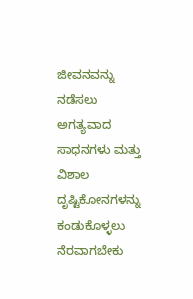ಜೀವನವನ್ನು ನಡೆಸಲು ಅಗತ್ಯವಾದ ಸಾಧನಗಳು ಮತ್ತು ವಿಶಾಲ ದೃಷ್ಟಿಕೋನಗಳನ್ನು ಕಂಡುಕೊಳ್ಳಲು ನೆರವಾಗಬೇಕು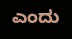ಎಂದು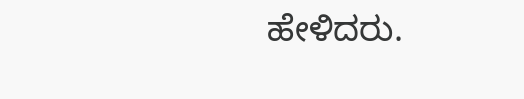ಹೇಳಿದರು.